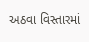અઠવા વિસ્તારમાં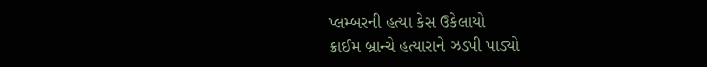પ્લમ્બરની હત્યા કેસ ઉકેલાયો
ક્રાઈમ બ્રાન્ચે હત્યારાને ઝડપી પાડ્યો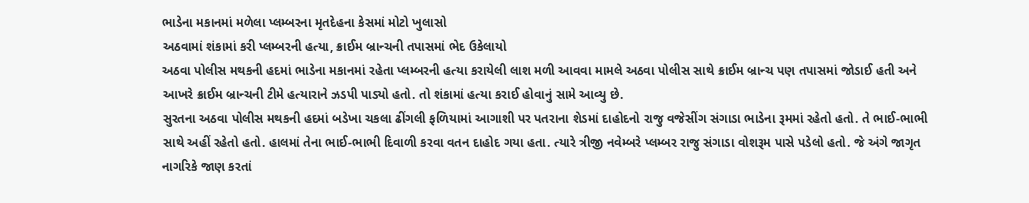ભાડેના મકાનમાં મળેલા પ્લમ્બરના મૃતદેહના કેસમાં મોટો ખુલાસો
અઠવામાં શંકામાં કરી પ્લમ્બરની હત્યા, ક્રાઈમ બ્રાન્ચની તપાસમાં ભેદ ઉકેલાયો
અઠવા પોલીસ મથકની હદમાં ભાડેના મકાનમાં રહેતા પ્લમ્બરની હત્યા કરાયેલી લાશ મળી આવવા મામલે અઠવા પોલીસ સાથે ક્રાઈમ બ્રાન્ચ પણ તપાસમાં જોડાઈ હતી અને આખરે ક્રાઈમ બ્રાન્ચની ટીમે હત્યારાને ઝડપી પાડ્યો હતો. તો શંકામાં હત્યા કરાઈ હોવાનું સામે આવ્યુ છે.
સુરતના અઠવા પોલીસ મથકની હદમાં બડેખા ચકલા ઢીંગલી ફળિયામાં આગાશી પર પતરાના શેડમાં દાહોદનો રાજુ વજેસીંગ સંગાડા ભાડેના રૂમમાં રહેતો હતો. તે ભાઈ-ભાભી સાથે અહીં રહેતો હતો. હાલમાં તેના ભાઈ-ભાભી દિવાળી કરવા વતન દાહોદ ગયા હતા. ત્યારે ત્રીજી નવેમ્બરે પ્લમ્બર રાજુ સંગાડા વોશરૂમ પાસે પડેલો હતો. જે અંગે જાગૃત નાગરિકે જાણ કરતાં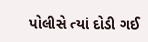પોલીસે ત્યાં દોડી ગઈ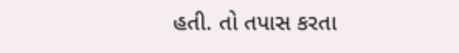હતી. તો તપાસ કરતા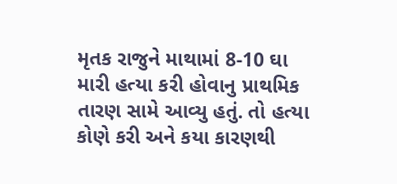મૃતક રાજુને માથામાં 8-10 ઘા મારી હત્યા કરી હોવાનુ પ્રાથમિક તારણ સામે આવ્યુ હતું. તો હત્યા કોણે કરી અને કયા કારણથી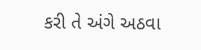કરી તે અંગે અઠવા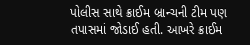પોલીસ સાથે ક્રાઈમ બ્રાન્ચની ટીમ પણ તપાસમાં જોડાઈ હતી. આખરે ક્રાઈમ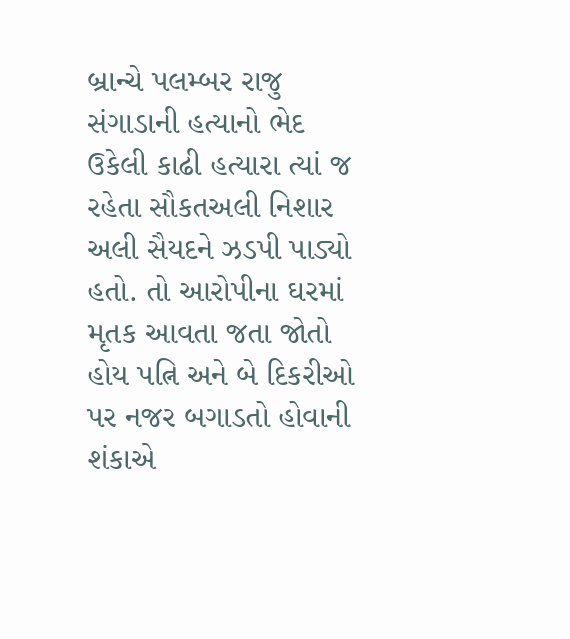બ્રાન્ચે પલમ્બર રાજુ સંગાડાની હત્યાનો ભેદ ઉકેલી કાઢી હત્યારા ત્યાં જ રહેતા સૌકતઅલી નિશાર અલી સૈયદને ઝડપી પાડ્યો હતો. તો આરોપીના ઘરમાં મૃતક આવતા જતા જોતો હોય પત્નિ અને બે દિકરીઓ પર નજર બગાડતો હોવાની શંકાએ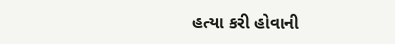હત્યા કરી હોવાની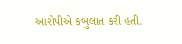આરોપીએ કબુલાત કરી હતી.